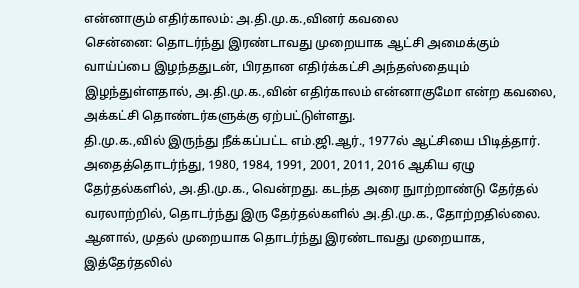என்னாகும் எதிர்காலம்: அ.தி.மு.க.,வினர் கவலை
சென்னை: தொடர்ந்து இரண்டாவது முறையாக ஆட்சி அமைக்கும் வாய்ப்பை இழந்ததுடன், பிரதான எதிர்க்கட்சி அந்தஸ்தையும் இழந்துள்ளதால், அ.தி.மு.க.,வின் எதிர்காலம் என்னாகுமோ என்ற கவலை, அக்கட்சி தொண்டர்களுக்கு ஏற்பட்டுள்ளது.
தி.மு.க.,வில் இருந்து நீக்கப்பட்ட எம்.ஜி.ஆர்., 1977ல் ஆட்சியை பிடித்தார். அதைத்தொடர்ந்து, 1980, 1984, 1991, 2001, 2011, 2016 ஆகிய ஏழு தேர்தல்களில், அ.தி.மு.க., வென்றது. கடந்த அரை நுாற்றாண்டு தேர்தல் வரலாற்றில், தொடர்ந்து இரு தேர்தல்களில் அ.தி.மு.க., தோற்றதில்லை.
ஆனால், முதல் முறையாக தொடர்ந்து இரண்டாவது முறையாக, இத்தேர்தலில்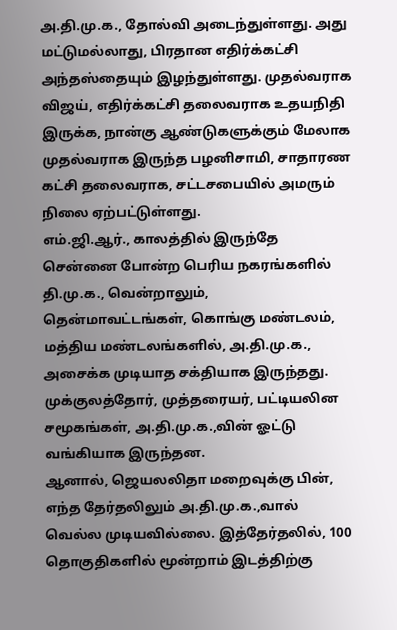அ.தி.மு.க., தோல்வி அடைந்துள்ளது. அது மட்டுமல்லாது, பிரதான எதிர்க்கட்சி அந்தஸ்தையும் இழந்துள்ளது. முதல்வராக விஜய், எதிர்க்கட்சி தலைவராக உதயநிதி இருக்க, நான்கு ஆண்டுகளுக்கும் மேலாக முதல்வராக இருந்த பழனிசாமி, சாதாரண கட்சி தலைவராக, சட்டசபையில் அமரும் நிலை ஏற்பட்டுள்ளது.
எம்.ஜி.ஆர்., காலத்தில் இருந்தே சென்னை போன்ற பெரிய நகரங்களில் தி.மு.க., வென்றாலும், தென்மாவட்டங்கள், கொங்கு மண்டலம், மத்திய மண்டலங்களில், அ.தி.மு.க., அசைக்க முடியாத சக்தியாக இருந்தது. முக்குலத்தோர், முத்தரையர், பட்டியலின சமூகங்கள், அ.தி.மு.க.,வின் ஓட்டு வங்கியாக இருந்தன.
ஆனால், ஜெயலலிதா மறைவுக்கு பின், எந்த தேர்தலிலும் அ.தி.மு.க.,வால் வெல்ல முடியவில்லை. இத்தேர்தலில், 100 தொகுதிகளில் மூன்றாம் இடத்திற்கு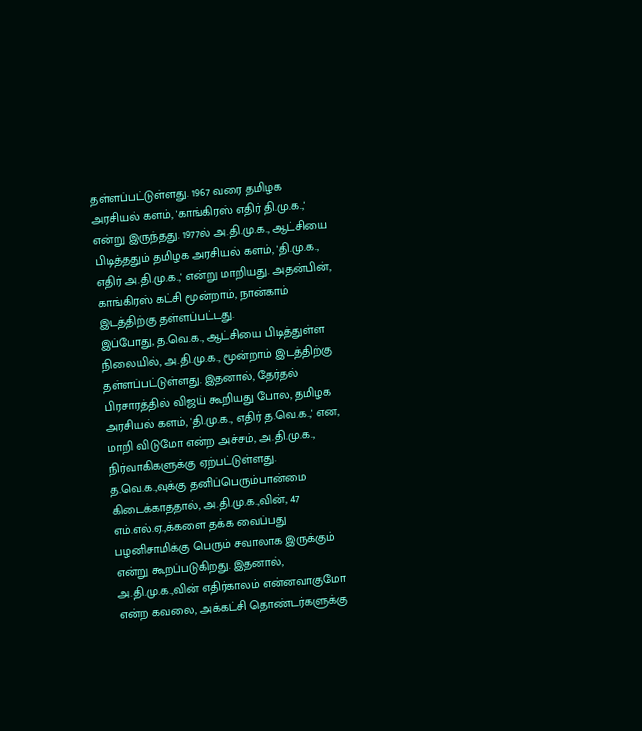தள்ளப்பட்டுள்ளது. 1967 வரை தமிழக அரசியல் களம், 'காங்கிரஸ் எதிர் தி.மு.க.,' என்று இருந்தது. 1977ல் அ.தி.மு.க., ஆட்சியை பிடித்ததும் தமிழக அரசியல் களம், 'தி.மு.க., எதிர் அ.தி.மு.க.,' என்று மாறியது. அதன்பின், காங்கிரஸ் கட்சி மூன்றாம், நான்காம் இடத்திற்கு தள்ளப்பட்டது.
இப்போது, த.வெ.க., ஆட்சியை பிடித்துள்ள நிலையில், அ.தி.மு.க., மூன்றாம் இடத்திற்கு தள்ளப்பட்டுள்ளது. இதனால், தேர்தல் பிரசாரத்தில் விஜய் கூறியது போல, தமிழக அரசியல் களம், 'தி.மு.க., எதிர் த.வெ.க.,' என, மாறி விடுமோ என்ற அச்சம், அ.தி.மு.க., நிர்வாகிகளுக்கு ஏற்பட்டுள்ளது.
த.வெ.க.,வுக்கு தனிப்பெரும்பான்மை கிடைக்காததால், அ.தி.மு.க.,வின், 47 எம்.எல்.ஏ.,க்களை தக்க வைப்பது பழனிசாமிக்கு பெரும் சவாலாக இருக்கும் என்று கூறப்படுகிறது. இதனால், அ.தி.மு.க.,வின் எதிர்காலம் என்னவாகுமோ என்ற கவலை, அக்கட்சி தொண்டர்களுக்கு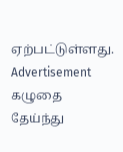ஏற்பட்டுள்ளது.
Advertisement
கழுதை தேய்ந்து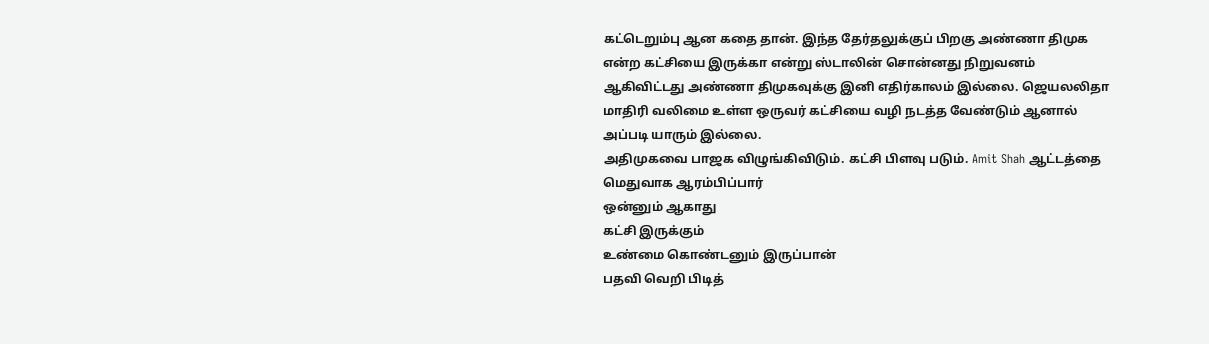கட்டெறும்பு ஆன கதை தான். இந்த தேர்தலுக்குப் பிறகு அண்ணா திமுக என்ற கட்சியை இருக்கா என்று ஸ்டாலின் சொன்னது நிறுவனம் ஆகிவிட்டது அண்ணா திமுகவுக்கு இனி எதிர்காலம் இல்லை. ஜெயலலிதா மாதிரி வலிமை உள்ள ஒருவர் கட்சியை வழி நடத்த வேண்டும் ஆனால் அப்படி யாரும் இல்லை.
அதிமுகவை பாஜக விழுங்கிவிடும். கட்சி பிளவு படும். Amit Shah ஆட்டத்தை மெதுவாக ஆரம்பிப்பார்
ஒன்னும் ஆகாது
கட்சி இருக்கும்
உண்மை கொண்டனும் இருப்பான்
பதவி வெறி பிடித்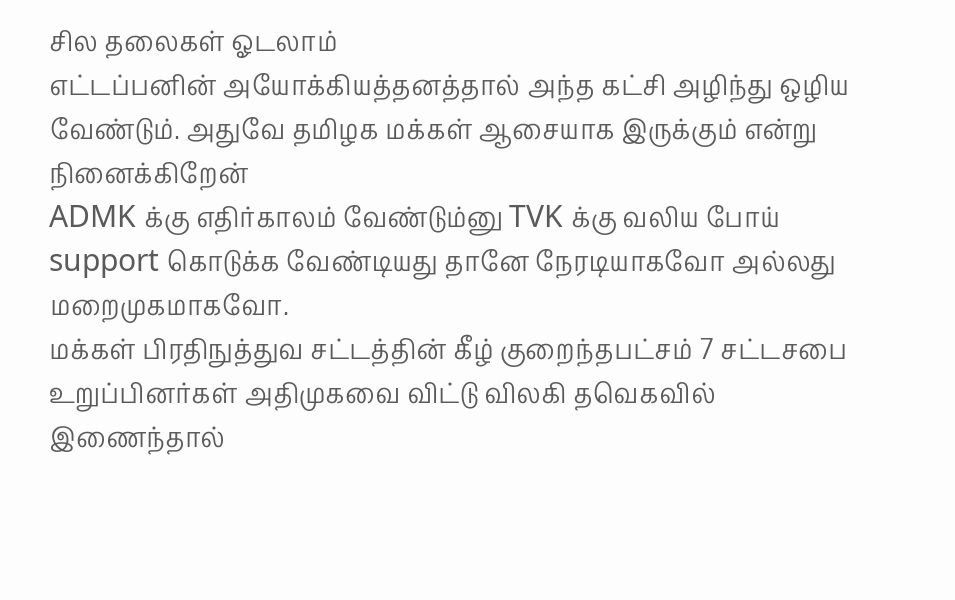சில தலைகள் ஓடலாம்
எட்டப்பனின் அயோக்கியத்தனத்தால் அந்த கட்சி அழிந்து ஒழிய வேண்டும். அதுவே தமிழக மக்கள் ஆசையாக இருக்கும் என்று நினைக்கிறேன்
ADMK க்கு எதிர்காலம் வேண்டும்னு TVK க்கு வலிய போய் support கொடுக்க வேண்டியது தானே நேரடியாகவோ அல்லது மறைமுகமாகவோ.
மக்கள் பிரதிநுத்துவ சட்டத்தின் கீழ் குறைந்தபட்சம் 7 சட்டசபை உறுப்பினர்கள் அதிமுகவை விட்டு விலகி தவெகவில் இணைந்தால்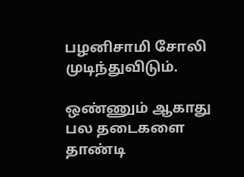பழனிசாமி சோலி முடிந்துவிடும்.

ஒண்ணும் ஆகாது பல தடைகளை தாண்டி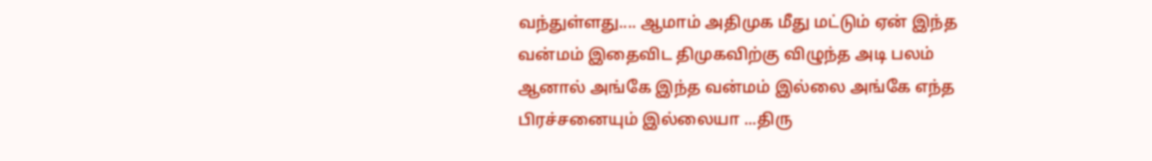வந்துள்ளது.... ஆமாம் அதிமுக மீது மட்டும் ஏன் இந்த வன்மம் இதைவிட திமுகவிற்கு விழுந்த அடி பலம் ஆனால் அங்கே இந்த வன்மம் இல்லை அங்கே எந்த பிரச்சனையும் இல்லையா ...திரு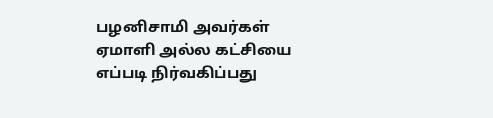பழனிசாமி அவர்கள் ஏமாளி அல்ல கட்சியை எப்படி நிர்வகிப்பது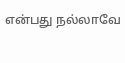என்பது நல்லாவே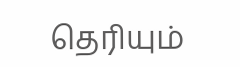தெரியும்